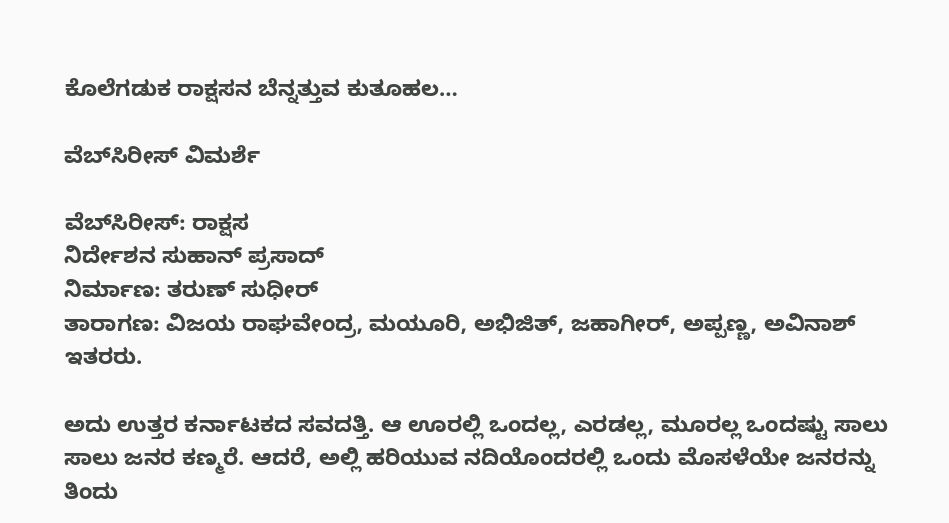ಕೊಲೆಗಡುಕ ರಾಕ್ಷಸನ ಬೆನ್ನತ್ತುವ ಕುತೂಹಲ…

ವೆಬ್‌ಸಿರೀಸ್‌ ವಿಮರ್ಶೆ

ವೆಬ್‌ಸಿರೀಸ್: ರಾಕ್ಷಸ
ನಿರ್ದೇಶನ ಸುಹಾನ್‌ ಪ್ರಸಾದ್‌
ನಿರ್ಮಾಣ: ತರುಣ್‌ ಸುಧೀರ್‌
ತಾರಾಗಣ: ವಿಜಯ ರಾಘವೇಂದ್ರ, ಮಯೂರಿ, ಅಭಿಜಿತ್‌, ಜಹಾಗೀರ್, ಅಪ್ಪಣ್ಣ, ಅವಿನಾಶ್‌ ಇತರರು.

ಅದು ಉತ್ತರ ಕರ್ನಾಟಕದ ಸವದತ್ತಿ. ಆ ಊರಲ್ಲಿ ಒಂದಲ್ಲ, ಎರಡಲ್ಲ, ಮೂರಲ್ಲ ಒಂದಷ್ಟು ಸಾಲು ಸಾಲು ಜನರ ಕಣ್ಮರೆ. ಆದರೆ, ಅಲ್ಲಿ ಹರಿಯುವ ನದಿಯೊಂದರಲ್ಲಿ ಒಂದು ಮೊಸಳೆಯೇ ಜನರನ್ನು ತಿಂದು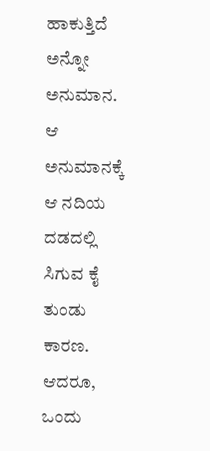ಹಾಕುತ್ತಿದೆ ಅನ್ನೋ ಅನುಮಾನ. ಆ ಅನುಮಾನಕ್ಕೆ ಆ ನದಿಯ ದಡದಲ್ಲಿ ಸಿಗುವ ಕೈ ತುಂಡು ಕಾರಣ. ಆದರೂ, ಒಂದು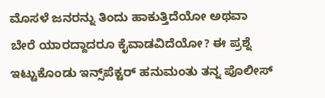ಮೊಸಳೆ ಜನರನ್ನು ತಿಂದು ಹಾಕುತ್ತಿದೆಯೋ ಅಥವಾ ಬೇರೆ ಯಾರದ್ದಾದರೂ ಕೈವಾಡವಿದೆಯೋ? ಈ ಪ್ರಶ್ನೆ ಇಟ್ಟುಕೊಂಡು ಇನ್ಸ್‌ಪೆಕ್ಟರ್‌ ಹನುಮಂತು ತನ್ನ ಪೊಲೀಸ್‌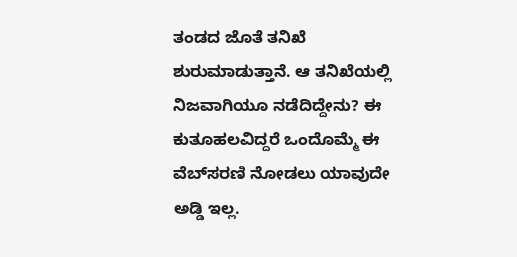ತಂಡದ ಜೊತೆ ತನಿಖೆ ಶುರುಮಾಡುತ್ತಾನೆ. ಆ ತನಿಖೆಯಲ್ಲಿ ನಿಜವಾಗಿಯೂ ನಡೆದಿದ್ದೇನು? ಈ ಕುತೂಹಲವಿದ್ದರೆ ಒಂದೊಮ್ಮೆ ಈ ವೆಬ್‌ಸರಣಿ ನೋಡಲು ಯಾವುದೇ ಅಡ್ಡಿ ಇಲ್ಲ.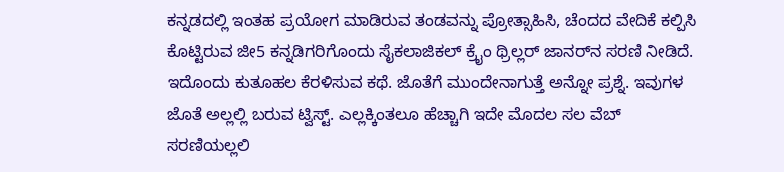ಕನ್ನಡದಲ್ಲಿ ಇಂತಹ ಪ್ರಯೋಗ ಮಾಡಿರುವ ತಂಡವನ್ನು ಪ್ರೋತ್ಸಾಹಿಸಿ, ಚೆಂದದ ವೇದಿಕೆ ಕಲ್ಪಿಸಿ ಕೊಟ್ಟಿರುವ ಜೀ5 ಕನ್ನಡಿಗರಿಗೊಂದು ಸೈಕಲಾಜಿಕಲ್‌ ಕ್ರೈಂ ಥ್ರಿಲ್ಲರ್‌ ಜಾನರ್‌ನ ಸರಣಿ ನೀಡಿದೆ. ಇದೊಂದು ಕುತೂಹಲ ಕೆರಳಿಸುವ ಕಥೆ. ಜೊತೆಗೆ ಮುಂದೇನಾಗುತ್ತೆ ಅನ್ನೋ ಪ್ರಶ್ನೆ. ಇವುಗಳ ಜೊತೆ ಅಲ್ಲಲ್ಲಿ ಬರುವ ಟ್ವಿಸ್ಟ್. ಎಲ್ಲಕ್ಕಿಂತಲೂ ಹೆಚ್ಚಾಗಿ ಇದೇ ಮೊದಲ ಸಲ ವೆಬ್‌ ಸರಣಿಯಲ್ಲಲಿ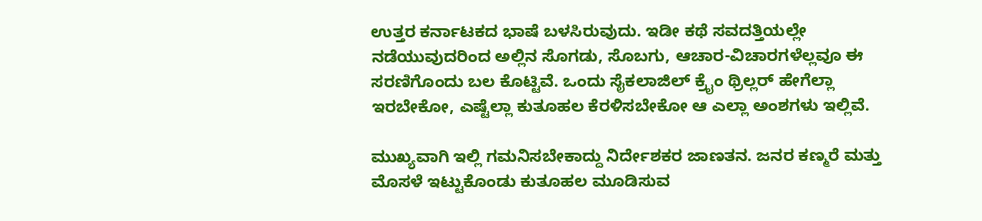ಉತ್ತರ ಕರ್ನಾಟಕದ ಭಾಷೆ ಬಳಸಿರುವುದು. ಇಡೀ ಕಥೆ ಸವದತ್ತಿಯಲ್ಲೇ ನಡೆಯುವುದರಿಂದ ಅಲ್ಲಿನ ಸೊಗಡು, ಸೊಬಗು, ಆಚಾರ-ವಿಚಾರಗಳೆಲ್ಲವೂ ಈ ಸರಣಿಗೊಂದು ಬಲ ಕೊಟ್ಟಿವೆ. ಒಂದು‌ ಸೈಕಲಾಜಿಲ್‌ ಕ್ರೈಂ ಥ್ರಿಲ್ಲರ್ ಹೇಗೆಲ್ಲಾ ಇರಬೇಕೋ, ಎಷ್ಟೆಲ್ಲಾ ಕುತೂಹಲ ಕೆರಳಿಸಬೇಕೋ ಆ ಎಲ್ಲಾ ಅಂಶಗಳು ಇಲ್ಲಿವೆ.

ಮುಖ್ಯವಾಗಿ ಇಲ್ಲಿ ಗಮನಿಸಬೇಕಾದ್ದು ನಿರ್ದೇಶಕರ ಜಾಣತನ. ಜನರ ಕಣ್ಮರೆ ಮತ್ತು ಮೊಸಳೆ ಇಟ್ಟುಕೊಂಡು ಕುತೂಹಲ ಮೂಡಿಸುವ‌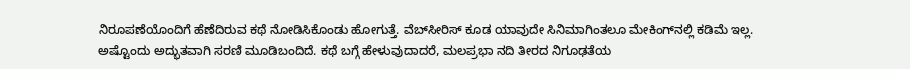ನಿರೂಪಣೆಯೊಂದಿಗೆ ಹೆಣೆದಿರುವ ಕಥೆ ನೋಡಿಸಿಕೊಂಡು ಹೋಗುತ್ತೆ. ವೆಬ್‌ಸೀರಿಸ್‌ ಕೂಡ ಯಾವುದೇ ಸಿನಿಮಾಗಿಂತಲೂ ಮೇಕಿಂಗ್‌ನಲ್ಲಿ ಕಡಿಮೆ ಇಲ್ಲ. ಅಷ್ಟೊಂದು ಅದ್ಭುತವಾಗಿ ಸರಣಿ ಮೂಡಿಬಂದಿದೆ. ಕಥೆ ಬಗ್ಗೆ ಹೇಳುವುದಾದರೆ, ಮಲಪ್ರಭಾ ನದಿ ತೀರದ ನಿಗೂಢತೆಯ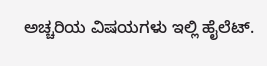ಅಚ್ಚರಿಯ ವಿಷಯಗಳು ಇಲ್ಲಿ ಹೈಲೆಟ್.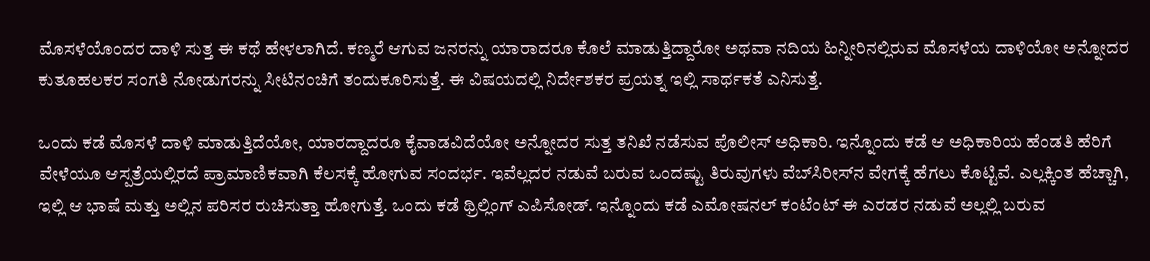ಮೊಸಳೆಯೊಂದರ ದಾಳಿ ಸುತ್ತ ಈ ಕಥೆ ಹೇಳಲಾಗಿದೆ. ಕಣ್ಮರೆ ಆಗುವ ಜನರನ್ನು ಯಾರಾದರೂ ಕೊಲೆ ಮಾಡುತ್ತಿದ್ದಾರೋ ಅಥವಾ ನದಿಯ ಹಿನ್ನೀರಿನಲ್ಲಿರುವ ಮೊಸಳೆಯ ದಾಳಿಯೋ ಅನ್ನೋದರ ಕುತೂಹಲಕರ ಸಂಗತಿ ನೋಡುಗರನ್ನು ಸೀಟಿನಂಚಿಗೆ ತಂದುಕೂರಿಸುತ್ತೆ. ಈ ವಿಷಯದಲ್ಲಿ ನಿರ್ದೇಶಕರ ಪ್ರಯತ್ನ ಇಲ್ಲಿ ಸಾರ್ಥಕತೆ ಎನಿಸುತ್ತೆ.

ಒಂದು ಕಡೆ ಮೊಸಳೆ ದಾಳಿ ಮಾಡುತ್ತಿದೆಯೋ, ಯಾರದ್ದಾದರೂ ಕೈವಾಡವಿದೆಯೋ ಅನ್ನೋದರ ಸುತ್ತ ತನಿಖೆ ನಡೆಸುವ ಪೊಲೀಸ್‌ ಅಧಿಕಾರಿ. ಇನ್ನೊಂದು ಕಡೆ ಆ ಅಧಿಕಾರಿಯ ಹೆಂಡತಿ ಹೆರಿಗೆ ವೇಳೆಯೂ ಆಸ್ಪತ್ರೆಯಲ್ಲಿರದೆ ಪ್ರಾಮಾಣಿಕವಾಗಿ ಕೆಲಸಕ್ಕೆ ಹೋಗುವ ಸಂದರ್ಭ. ಇವೆಲ್ಲದರ ನಡುವೆ ಬರುವ ಒಂದಷ್ಟು ತಿರುವುಗಳು ವೆಬ್‌ಸಿರೀಸ್‌ನ ವೇಗಕ್ಕೆ ಹೆಗಲು ಕೊಟ್ಟಿವೆ. ಎಲ್ಲಕ್ಕಿಂತ ಹೆಚ್ಚಾಗಿ, ಇಲ್ಲಿ ಆ ಭಾಷೆ ಮತ್ತು ಅಲ್ಲಿನ ಪರಿಸರ ರುಚಿಸುತ್ತಾ ಹೋಗುತ್ತೆ. ಒಂದು ಕಡೆ ಥ್ರಿಲ್ಲಿಂಗ್‌ ಎಪಿಸೋಡ್. ಇನ್ನೊಂದು ಕಡೆ ಎಮೋಷನಲ್‌ ಕಂಟೆಂಟ್‌ ಈ ಎರಡರ ನಡುವೆ ಅಲ್ಲಲ್ಲಿ ಬರುವ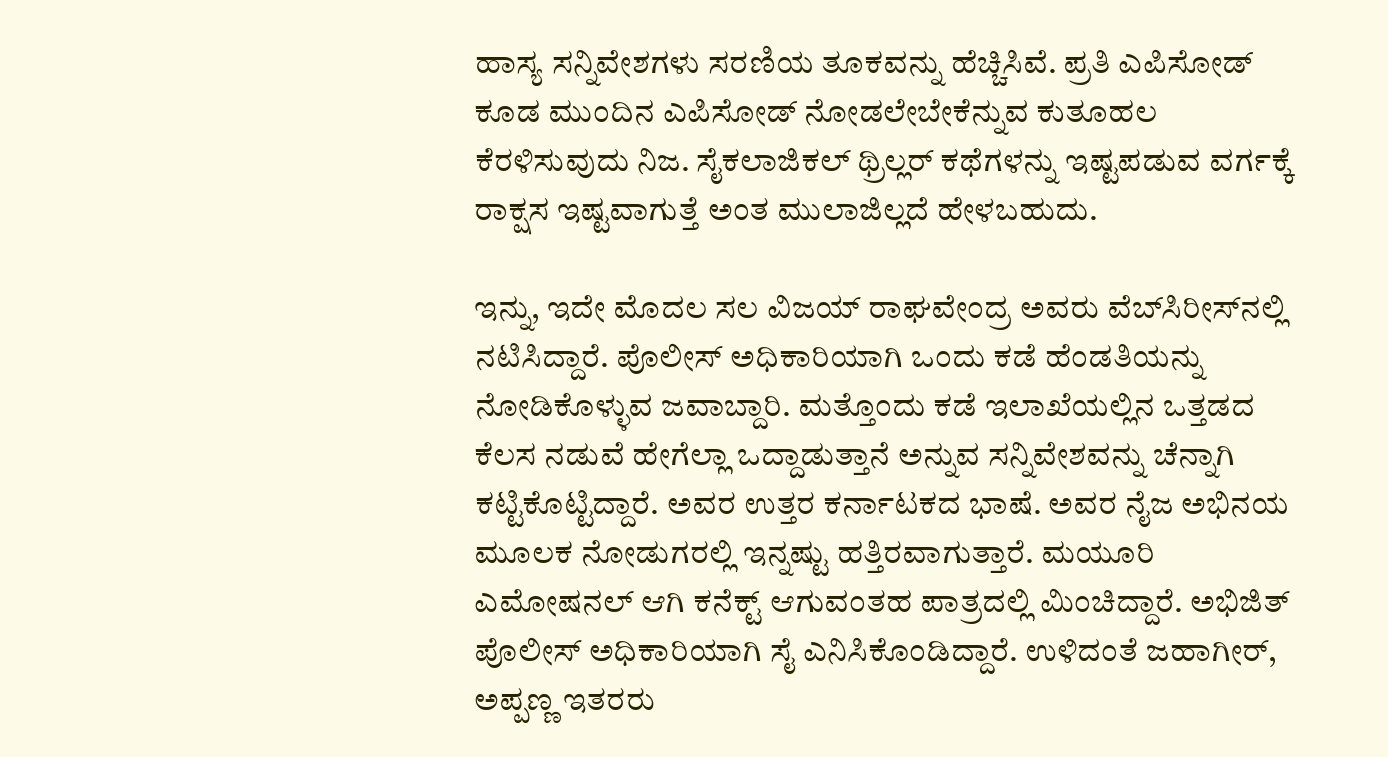ಹಾಸ್ಯ ಸನ್ನಿವೇಶಗಳು ಸರಣಿಯ ತೂಕವನ್ನು ಹೆಚ್ಚಿಸಿವೆ. ಪ್ರತಿ ಎಪಿಸೋಡ್‌ ಕೂಡ ಮುಂದಿನ ಎಪಿಸೋಡ್‌ ನೋಡಲೇಬೇಕೆನ್ನುವ ಕುತೂಹಲ ಕೆರಳಿಸುವುದು ನಿಜ. ಸೈಕಲಾಜಿಕಲ್‌ ಥ್ರಿಲ್ಲರ್‌ ಕಥೆಗಳನ್ನು ಇಷ್ಟಪಡುವ ವರ್ಗಕ್ಕೆ ರಾಕ್ಷಸ ಇಷ್ಟವಾಗುತ್ತೆ ಅಂತ ಮುಲಾಜಿಲ್ಲದೆ ಹೇಳಬಹುದು.

ಇನ್ನು, ಇದೇ ಮೊದಲ ಸಲ ವಿಜಯ್‌ ರಾಘವೇಂದ್ರ ಅವರು ವೆಬ್‌ಸಿರೀಸ್‌ನಲ್ಲಿ ನಟಿಸಿದ್ದಾರೆ. ಪೊಲೀಸ್‌ ಅಧಿಕಾರಿಯಾಗಿ ಒಂದು ಕಡೆ ಹೆಂಡತಿಯನ್ನು ನೋಡಿಕೊಳ್ಳುವ ಜವಾಬ್ದಾರಿ. ಮತ್ತೊಂದು ಕಡೆ ಇಲಾಖೆಯಲ್ಲಿನ ಒತ್ತಡದ ಕೆಲಸ ನಡುವೆ ಹೇಗೆಲ್ಲಾ ಒದ್ದಾಡುತ್ತಾನೆ ಅನ್ನುವ ಸನ್ನಿವೇಶವನ್ನು ಚೆನ್ನಾಗಿ ಕಟ್ಟಿಕೊಟ್ಟಿದ್ದಾರೆ. ಅವರ ಉತ್ತರ ಕರ್ನಾಟಕದ ಭಾಷೆ. ಅವರ ನೈಜ ಅಭಿನಯ ಮೂಲಕ ನೋಡುಗರಲ್ಲಿ ಇನ್ನಷ್ಟು ಹತ್ತಿರವಾಗುತ್ತಾರೆ. ಮಯೂರಿ ಎಮೋಷನಲ್‌ ಆಗಿ ಕನೆಕ್ಟ್‌ ಆಗುವಂತಹ ಪಾತ್ರದಲ್ಲಿ ಮಿಂಚಿದ್ದಾರೆ. ಅಭಿಜಿತ್‌ ಪೊಲೀಸ್‌ ಅಧಿಕಾರಿಯಾಗಿ ಸೈ ಎನಿಸಿಕೊಂಡಿದ್ದಾರೆ. ಉಳಿದಂತೆ ಜಹಾಗೀರ್‌, ಅಪ್ಪಣ್ಣ ಇತರರು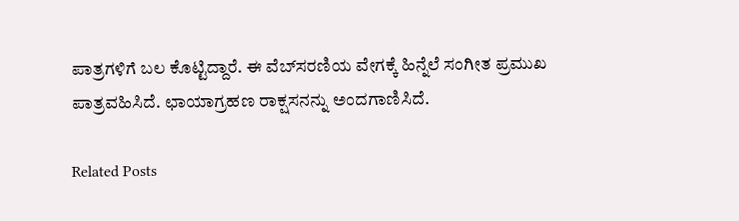ಪಾತ್ರಗಳಿಗೆ ಬಲ ಕೊಟ್ಟಿದ್ದಾರೆ. ಈ ವೆಬ್‌ಸರಣಿಯ ವೇಗಕ್ಕೆ ಹಿನ್ನೆಲೆ ಸಂಗೀತ ಪ್ರಮುಖ ಪಾತ್ರವಹಿಸಿದೆ. ಛಾಯಾಗ್ರಹಣ ರಾಕ್ಷಸನನ್ನು ಅಂದಗಾಣಿಸಿದೆ.

Related Posts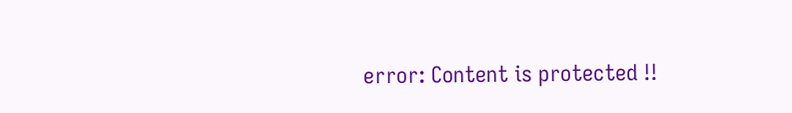error: Content is protected !!